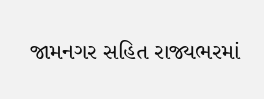જામનગર સહિત રાજ્યભરમાં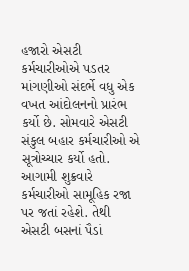હજારો એસટી કર્મચારીઓએ પડતર માંગણીઓ સંદર્ભે વધુ એક વખત આંદોલનનો પ્રારંભ કર્યો છે. સોમવારે એસટી સંકુલ બહાર કર્મચારીઓ એ સૂત્રોચ્ચાર કર્યો હતો. આગામી શુક્રવારે કર્મચારીઓ સામૂહિક રજા પર જતાં રહેશે. તેથી એસટી બસનાં પૈડાં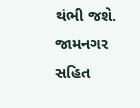થંભી જશે.
જામનગર સહિત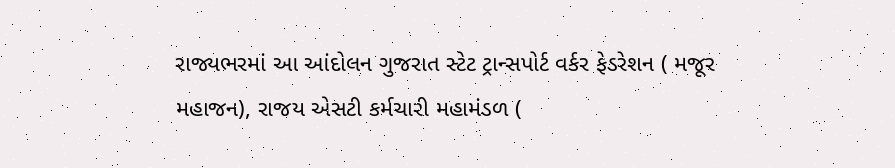રાજ્યભરમાં આ આંદોલન ગુજરાત સ્ટેટ ટ્રાન્સપોર્ટ વર્કર ફેડરેશન ( મજૂર મહાજન), રાજય એસટી કર્મચારી મહામંડળ (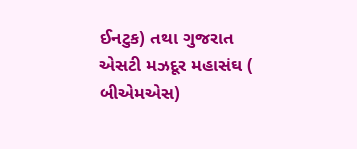ઈનટુક) તથા ગુજરાત એસટી મઝદૂર મહાસંઘ ( બીએમએસ)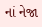નાં નેજા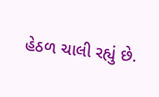હેઠળ ચાલી રહ્યું છે.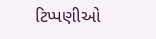ટિપ્પણીઓ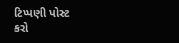ટિપ્પણી પોસ્ટ કરો